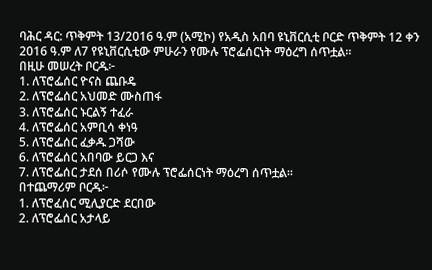ባሕር ዳር: ጥቅምት 13/2016 ዓ.ም (አሚኮ) የአዲስ አበባ ዩኒቨርሲቲ ቦርድ ጥቅምት 12 ቀን 2016 ዓ.ም ለ7 የዩኒቨርሲቲው ምሁራን የሙሉ ፕሮፌሰርነት ማዕረግ ሰጥቷል፡፡
በዚሁ መሠረት ቦርዱ፦
1. ለፕሮፌሰር ዮናስ ጨቡዴ
2. ለፕሮፌሰር አህመድ ሙስጠፋ
3. ለፕሮፌሰር ኑርልኝ ተፈራ
4. ለፕሮፌሰር አምቢሳ ቀነዓ
5. ለፕሮፌሰር ፈቃዱ ጋሻው
6. ለፕሮፌሰር አበባው ይርጋ እና
7. ለፕሮፌሰር ታደሰ በሪሶ የሙሉ ፕሮፌሰርነት ማዕረግ ሰጥቷል፡፡
በተጨማሪም ቦርዱ፦
1. ለፕሮፈሰር ሚሊያርድ ደርበው
2. ለፕሮፌሰር አታላይ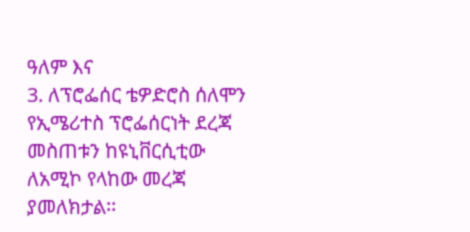ዓለም እና
3. ለፕሮፌሰር ቴዎድሮስ ሰለሞን የኢሜሪተስ ፕሮፌሰርነት ደረጃ መስጠቱን ከዩኒቨርሲቲው ለአሚኮ የላከው መረጃ ያመለክታል፡፡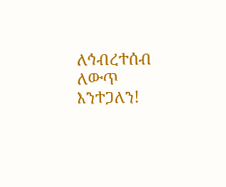ለኅብረተሰብ ለውጥ እንተጋለን!